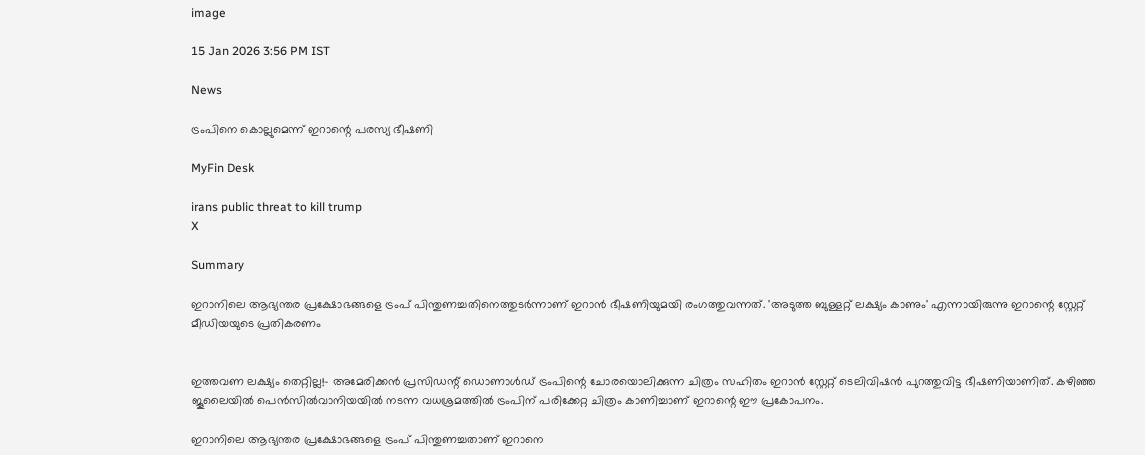image

15 Jan 2026 3:56 PM IST

News

ട്രംപിനെ കൊല്ലുമെന്ന് ഇറാന്റെ പരസ്യ ഭീഷണി

MyFin Desk

irans public threat to kill trump
X

Summary

ഇറാനിലെ ആഭ്യന്തര പ്രക്ഷോഭങ്ങളെ ട്രംപ് പിന്തുണച്ചതിനെത്തുടര്‍ന്നാണ് ഇറാന്‍ ഭീഷണിയുമയി രംഗത്തുവന്നത്. 'അടുത്ത ബുള്ളറ്റ് ലക്ഷ്യം കാണും' എന്നായിരുന്നു ഇറാന്റെ സ്റ്റേറ്റ് മീഡിയയുടെ പ്രതികരണം


ഇത്തവണ ലക്ഷ്യം തെറ്റില്ല!- അമേരിക്കന്‍ പ്രസിഡന്റ് ഡൊണാള്‍ഡ് ട്രംപിന്റെ ചോരയൊലിക്കുന്ന ചിത്രം സഹിതം ഇറാന്‍ സ്റ്റേറ്റ് ടെലിവിഷന്‍ പുറത്തുവിട്ട ഭീഷണിയാണിത്. കഴിഞ്ഞ ജൂലൈയില്‍ പെന്‍സില്‍വാനിയയില്‍ നടന്ന വധശ്രമത്തില്‍ ട്രംപിന് പരിക്കേറ്റ ചിത്രം കാണിച്ചാണ് ഇറാന്റെ ഈ പ്രകോപനം.

ഇറാനിലെ ആഭ്യന്തര പ്രക്ഷോഭങ്ങളെ ട്രംപ് പിന്തുണച്ചതാണ് ഇറാനെ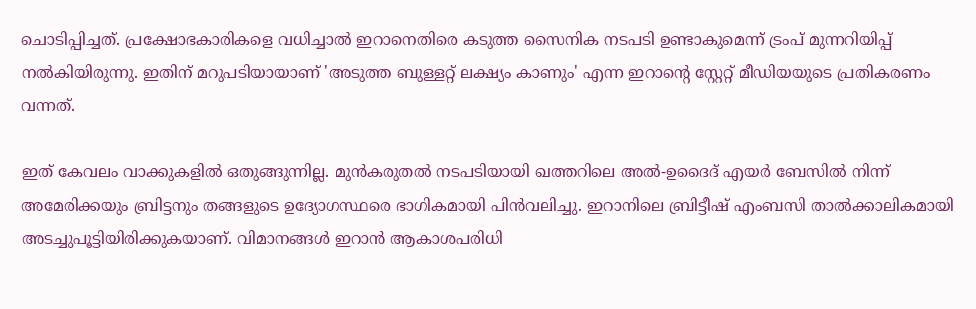ചൊടിപ്പിച്ചത്. പ്രക്ഷോഭകാരികളെ വധിച്ചാല്‍ ഇറാനെതിരെ കടുത്ത സൈനിക നടപടി ഉണ്ടാകുമെന്ന് ട്രംപ് മുന്നറിയിപ്പ് നല്‍കിയിരുന്നു. ഇതിന് മറുപടിയായാണ് 'അടുത്ത ബുള്ളറ്റ് ലക്ഷ്യം കാണും' എന്ന ഇറാന്റെ സ്റ്റേറ്റ് മീഡിയയുടെ പ്രതികരണം വന്നത്.

ഇത് കേവലം വാക്കുകളില്‍ ഒതുങ്ങുന്നില്ല. മുന്‍കരുതല്‍ നടപടിയായി ഖത്തറിലെ അല്‍-ഉദൈദ് എയര്‍ ബേസില്‍ നിന്ന് അമേരിക്കയും ബ്രിട്ടനും തങ്ങളുടെ ഉദ്യോഗസ്ഥരെ ഭാഗികമായി പിന്‍വലിച്ചു. ഇറാനിലെ ബ്രിട്ടീഷ് എംബസി താല്‍ക്കാലികമായി അടച്ചുപൂട്ടിയിരിക്കുകയാണ്. വിമാനങ്ങള്‍ ഇറാന്‍ ആകാശപരിധി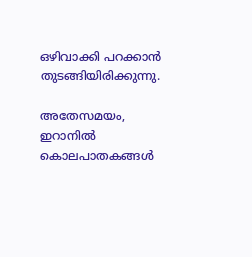ഒഴിവാക്കി പറക്കാന്‍ തുടങ്ങിയിരിക്കുന്നു.

അതേസമയം, ഇറാനില്‍ കൊലപാതകങ്ങള്‍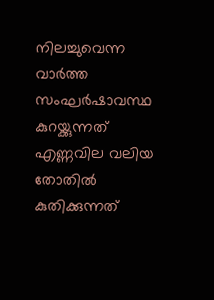നിലച്ചുവെന്ന വാര്‍ത്ത സംഘര്‍ഷാവസ്ഥ കുറയ്ക്കുന്നത് എണ്ണവില വലിയ തോതില്‍ കുതിക്കുന്നത്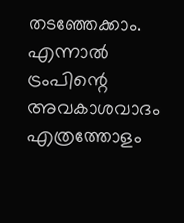തടഞ്ഞേക്കാം. എന്നാല്‍ ട്രംപിന്റെ അവകാശവാദം എത്രത്തോളം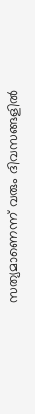സത്യമാണെന്ന് വരും ദിവസങ്ങളില്‍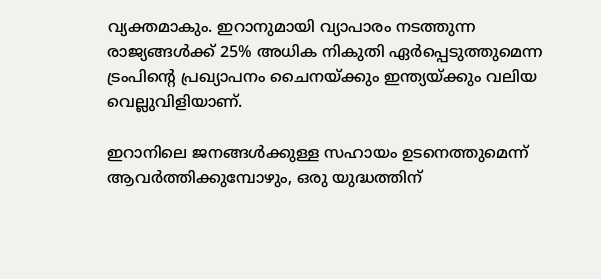വ്യക്തമാകും. ഇറാനുമായി വ്യാപാരം നടത്തുന്ന രാജ്യങ്ങള്‍ക്ക് 25% അധിക നികുതി ഏര്‍പ്പെടുത്തുമെന്ന ട്രംപിന്റെ പ്രഖ്യാപനം ചൈനയ്ക്കും ഇന്ത്യയ്ക്കും വലിയ വെല്ലുവിളിയാണ്.

ഇറാനിലെ ജനങ്ങള്‍ക്കുള്ള സഹായം ഉടനെത്തുമെന്ന് ആവര്‍ത്തിക്കുമ്പോഴും, ഒരു യുദ്ധത്തിന്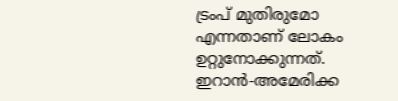ട്രംപ് മുതിരുമോ എന്നതാണ് ലോകം ഉറ്റുനോക്കുന്നത്. ഇറാന്‍-അമേരിക്ക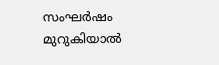സംഘര്‍ഷം മുറുകിയാല്‍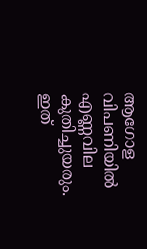ആഗോള വിപണിയില്‍ എണ്ണവില കുതിച്ചുയരും. ഇത്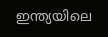ഇന്ത്യയിലെ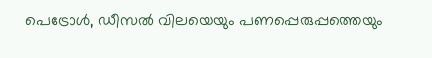പെട്രോള്‍, ഡീസല്‍ വിലയെയും പണപ്പെരുപ്പത്തെയും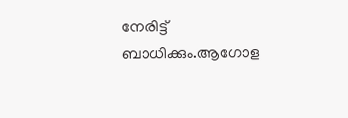നേരിട്ട് ബാധിക്കും.ആഗോള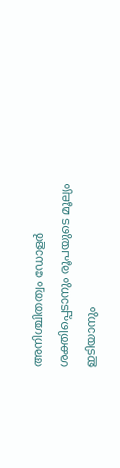അനിശ്ചിതത്വം ഡോളര്‍ ശക്തിപ്പെടാനും രൂപയുടെ മൂല്യം ഇടിയാനും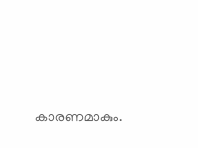കാരണമാകും.